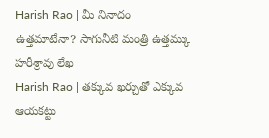Harish Rao | మీ నినాదం ఉత్తమాటేనా? సాగునీటి మంత్రి ఉత్తమ్కు హరీశ్రావు లేఖ
Harish Rao | తక్కువ ఖర్చుతో ఎక్కువ ఆయకట్టు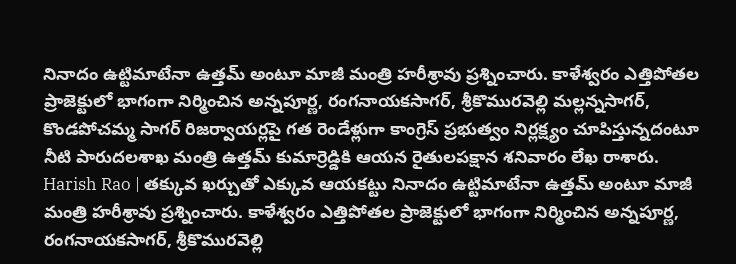నినాదం ఉట్టిమాటేనా ఉత్తమ్ అంటూ మాజీ మంత్రి హరీశ్రావు ప్రశ్నించారు. కాళేశ్వరం ఎత్తిపోతల ప్రాజెక్టులో భాగంగా నిర్మించిన అన్నపూర్ణ, రంగనాయకసాగర్, శ్రీకొమురవెల్లి మల్లన్నసాగర్, కొండపోచమ్మ సాగర్ రిజర్వాయర్లపై గత రెండేళ్లుగా కాంగ్రెస్ ప్రభుత్వం నిర్లక్ష్యం చూపిస్తున్నదంటూ నీటి పారుదలశాఖ మంత్రి ఉత్తమ్ కుమార్రెడ్డికి ఆయన రైతులపక్షాన శనివారం లేఖ రాశారు.
Harish Rao | తక్కువ ఖర్చుతో ఎక్కువ ఆయకట్టు నినాదం ఉట్టిమాటేనా ఉత్తమ్ అంటూ మాజీ మంత్రి హరీశ్రావు ప్రశ్నించారు. కాళేశ్వరం ఎత్తిపోతల ప్రాజెక్టులో భాగంగా నిర్మించిన అన్నపూర్ణ, రంగనాయకసాగర్, శ్రీకొమురవెల్లి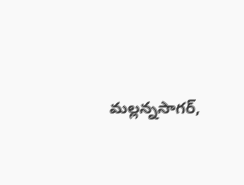మల్లన్నసాగర్,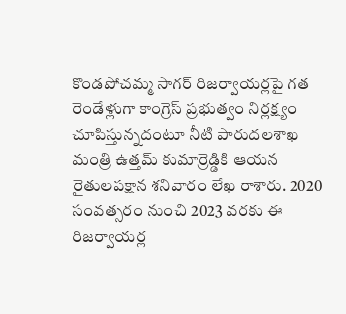కొండపోచమ్మ సాగర్ రిజర్వాయర్లపై గత రెండేళ్లుగా కాంగ్రెస్ ప్రభుత్వం నిర్లక్ష్యం చూపిస్తున్నదంటూ నీటి పారుదలశాఖ మంత్రి ఉత్తమ్ కుమార్రెడ్డికి ఆయన రైతులపక్షాన శనివారం లేఖ రాశారు. 2020 సంవత్సరం నుంచి 2023 వరకు ఈ రిజర్వాయర్ల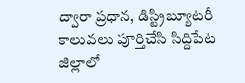ద్వారా ప్రధాన, డిస్ట్రిబ్యూటరీ కాలువలు పూర్తిచేసి సిద్దిపేట జిల్లాలో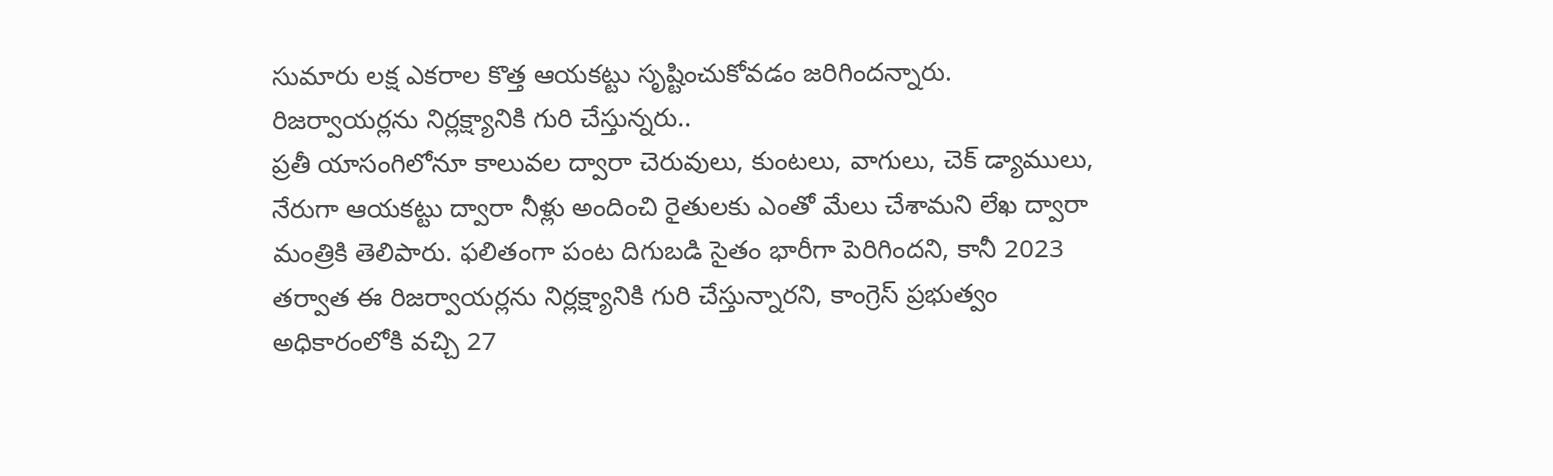సుమారు లక్ష ఎకరాల కొత్త ఆయకట్టు సృష్టించుకోవడం జరిగిందన్నారు.
రిజర్వాయర్లను నిర్లక్ష్యానికి గురి చేస్తున్నరు..
ప్రతీ యాసంగిలోనూ కాలువల ద్వారా చెరువులు, కుంటలు, వాగులు, చెక్ డ్యాములు, నేరుగా ఆయకట్టు ద్వారా నీళ్లు అందించి రైతులకు ఎంతో మేలు చేశామని లేఖ ద్వారా మంత్రికి తెలిపారు. ఫలితంగా పంట దిగుబడి సైతం భారీగా పెరిగిందని, కానీ 2023 తర్వాత ఈ రిజర్వాయర్లను నిర్లక్ష్యానికి గురి చేస్తున్నారని, కాంగ్రెస్ ప్రభుత్వం అధికారంలోకి వచ్చి 27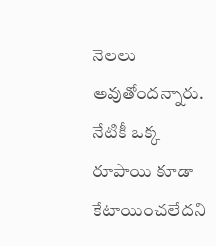నెలలు అవుతోందన్నారు. నేటికీ ఒక్క రూపాయి కూడా కేటాయించలేదని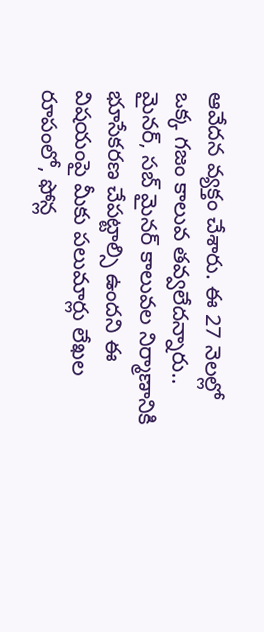ఆవేదన వ్యక్తం చేశారు. ఈ 27 నెలల్లో ఒక్క గజం కాలువ తవ్వలేదన్నారు.. మైనర్, సబ్ మైనర్ కాలువల నిర్మాణానికి భూసేకరణ చేపట్టాల్సి ఉందని ఈ విషయంపై మీకు పలుమార్లు లేఖల రూపంలో, ఫోన్ల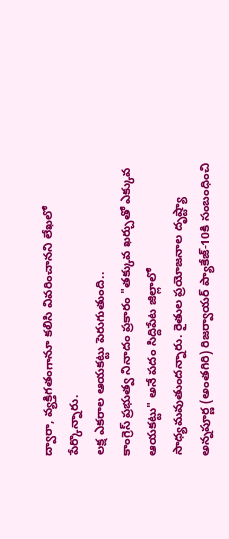ద్వారా, వ్యక్తిగతంగానూ కలిసి వివరించానని లేఖలో పేర్కొన్నారు.
లక్ష ఎకరాల ఆయకట్టు పెరుగుతుంది..
కాంగ్రెస్ ప్రభుత్వ నినాదం ప్రకారం "తక్కువ ఖర్చుతో ఎక్కువ ఆయకట్టు" అనే పదం సిద్దిపేట జిల్లాలో సాధ్యమవుతుందన్నారు. రైతుల ప్రయోజనాల దృష్ట్యా అన్నపూర్ణ (అంతగిరి) రిజర్వాయర్ ప్యాకేజ్-10కి సంబంధించి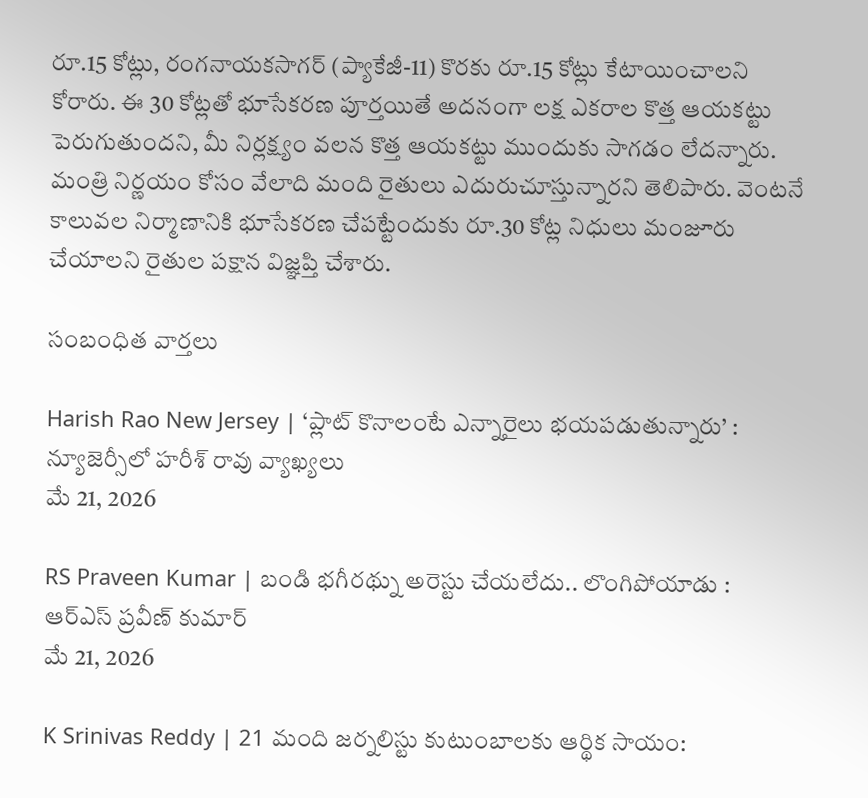రూ.15 కోట్లు, రంగనాయకసాగర్ (ప్యాకేజీ-11) కొరకు రూ.15 కోట్లు కేటాయించాలని కోరారు. ఈ 30 కోట్లతో భూసేకరణ పూర్తయితే అదనంగా లక్ష ఎకరాల కొత్త ఆయకట్టు పెరుగుతుందని, మీ నిర్లక్ష్యం వలన కొత్త ఆయకట్టు ముందుకు సాగడం లేదన్నారు. మంత్రి నిర్ణయం కోసం వేలాది మంది రైతులు ఎదురుచూస్తున్నారని తెలిపారు. వెంటనే కాలువల నిర్మాణానికి భూసేకరణ చేపట్టేందుకు రూ.30 కోట్ల నిధులు మంజూరు చేయాలని రైతుల పక్షాన విజ్ఞప్తి చేశారు.

సంబంధిత వార్తలు

Harish Rao New Jersey | ‘ప్లాట్ కొనాలంటే ఎన్నారైలు భయపడుతున్నారు’ : న్యూజెర్సీలో హరీశ్ రావు వ్యాఖ్యలు
మే 21, 2026

RS Praveen Kumar | బండి భగీరథ్ను అరెస్టు చేయలేదు.. లొంగిపోయాడు : ఆర్ఎస్ ప్రవీణ్ కుమార్
మే 21, 2026

K Srinivas Reddy | 21 మంది జర్నలిస్టు కుటుంబాలకు ఆర్థిక సాయం: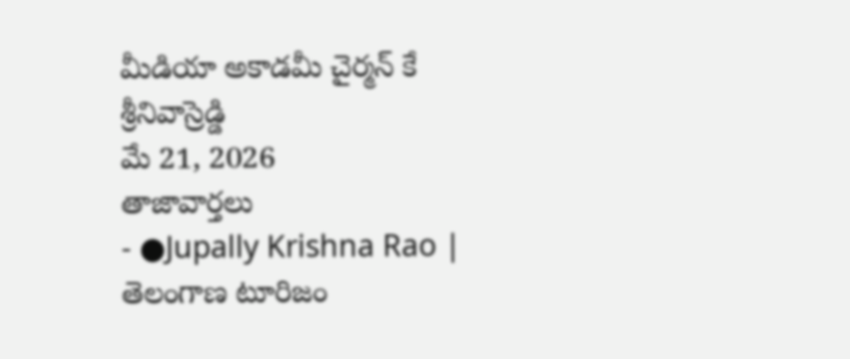మీడియా అకాడమీ చైర్మన్ కే శ్రీనివాస్రెడ్డి
మే 21, 2026
తాజావార్తలు
- ●Jupally Krishna Rao | తెలంగాణ టూరిజం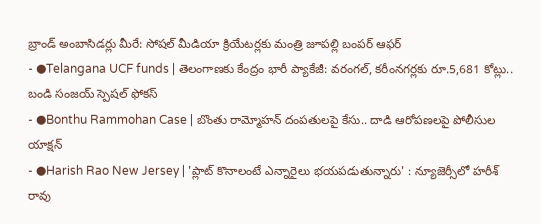బ్రాండ్ అంబాసిడర్లు మీరే: సోషల్ మీడియా క్రియేటర్లకు మంత్రి జూపల్లి బంపర్ ఆఫర్
- ●Telangana UCF funds | తెలంగాణకు కేంద్రం భారీ ప్యాకేజీ: వరంగల్, కరీంనగర్లకు రూ.5,681 కోట్లు.. బండి సంజయ్ స్పెషల్ ఫోకస్
- ●Bonthu Rammohan Case | బొంతు రామ్మోహన్ దంపతులపై కేసు.. దాడి ఆరోపణలపై పోలీసుల యాక్షన్
- ●Harish Rao New Jersey | 'ప్లాట్ కొనాలంటే ఎన్నారైలు భయపడుతున్నారు' : న్యూజెర్సీలో హరీశ్ రావు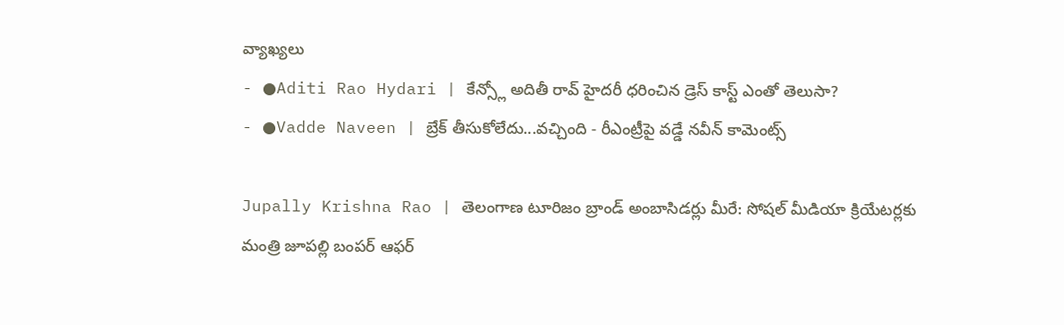వ్యాఖ్యలు
- ●Aditi Rao Hydari | కేన్స్లో అదితీ రావ్ హైదరీ ధరించిన డ్రెస్ కాస్ట్ ఎంతో తెలుసా?
- ●Vadde Naveen | బ్రేక్ తీసుకోలేదు...వచ్చింది - రీఎంట్రీపై వడ్డే నవీన్ కామెంట్స్

Jupally Krishna Rao | తెలంగాణ టూరిజం బ్రాండ్ అంబాసిడర్లు మీరే: సోషల్ మీడియా క్రియేటర్లకు మంత్రి జూపల్లి బంపర్ ఆఫర్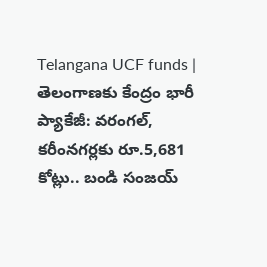Telangana UCF funds | తెలంగాణకు కేంద్రం భారీ ప్యాకేజీ: వరంగల్, కరీంనగర్లకు రూ.5,681 కోట్లు.. బండి సంజయ్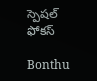స్పెషల్ ఫోకస్

Bonthu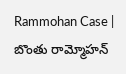Rammohan Case | బొంతు రామ్మోహన్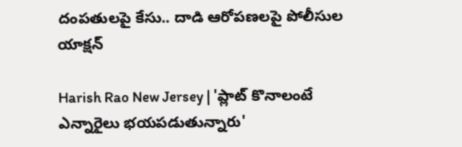దంపతులపై కేసు.. దాడి ఆరోపణలపై పోలీసుల యాక్షన్

Harish Rao New Jersey | 'ప్లాట్ కొనాలంటే ఎన్నారైలు భయపడుతున్నారు'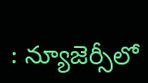: న్యూజెర్సీలో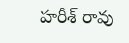హరీశ్ రావు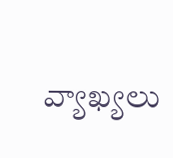వ్యాఖ్యలు